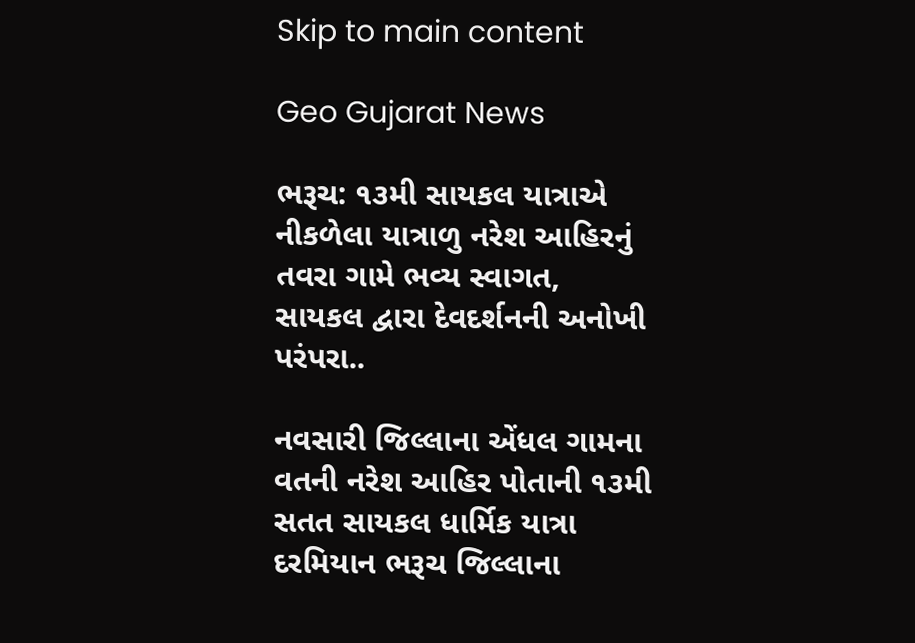Skip to main content

Geo Gujarat News

ભરૂચ: ૧૩મી સાયકલ યાત્રાએ નીકળેલા યાત્રાળુ નરેશ આહિરનું તવરા ગામે ભવ્ય સ્વાગત, સાયકલ દ્વારા દેવદર્શનની અનોખી પરંપરા..

નવસારી જિલ્લાના એંધલ ગામના વતની નરેશ આહિર પોતાની ૧૩મી સતત સાયકલ ધાર્મિક યાત્રા દરમિયાન ભરૂચ જિલ્લાના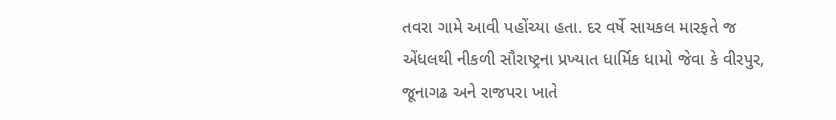તવરા ગામે આવી પહોંચ્યા હતા. દર વર્ષે સાયકલ મારફતે જ એંધલથી નીકળી સૌરાષ્ટ્રના પ્રખ્યાત ધાર્મિક ધામો જેવા કે વીરપુર, જૂનાગઢ અને રાજપરા ખાતે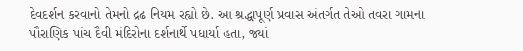દેવદર્શન કરવાનો તેમનો દ્રઢ નિયમ રહ્યો છે. આ શ્રદ્ધાપૂર્ણ પ્રવાસ અંતર્ગત તેઓ તવરા ગામના પૌરાણિક પાંચ દૈવી મંદિરોના દર્શનાર્થે પધાર્યા હતા, જ્યાં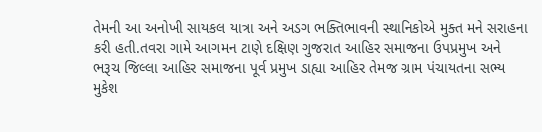તેમની આ અનોખી સાયકલ યાત્રા અને અડગ ભક્તિભાવની સ્થાનિકોએ મુક્ત મને સરાહના કરી હતી.તવરા ગામે આગમન ટાણે દક્ષિણ ગુજરાત આહિર સમાજના ઉપપ્રમુખ અને ભરૂચ જિલ્લા આહિર સમાજના પૂર્વ પ્રમુખ ડાહ્યા આહિર તેમજ ગ્રામ પંચાયતના સભ્ય મુકેશ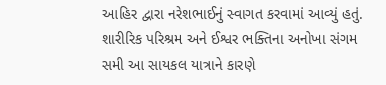આહિર દ્વારા નરેશભાઈનું સ્વાગત કરવામાં આવ્યું હતું. શારીરિક પરિશ્રમ અને ઈશ્વર ભક્તિના અનોખા સંગમ સમી આ સાયકલ યાત્રાને કારણે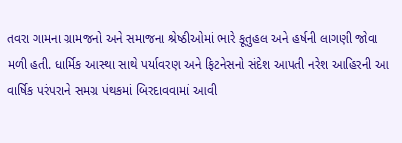તવરા ગામના ગ્રામજનો અને સમાજના શ્રેષ્ઠીઓમાં ભારે કૂતુહલ અને હર્ષની લાગણી જોવા મળી હતી. ધાર્મિક આસ્થા સાથે પર્યાવરણ અને ફિટનેસનો સંદેશ આપતી નરેશ આહિરની આ વાર્ષિક પરંપરાને સમગ્ર પંથકમાં બિરદાવવામાં આવી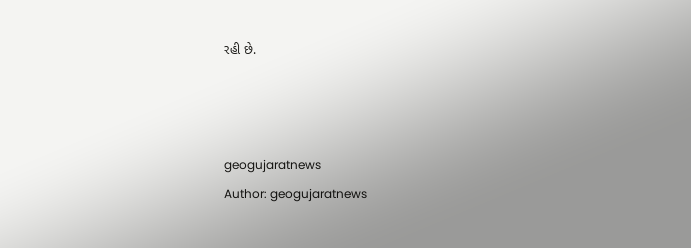રહી છે.



geogujaratnews
Author: geogujaratnews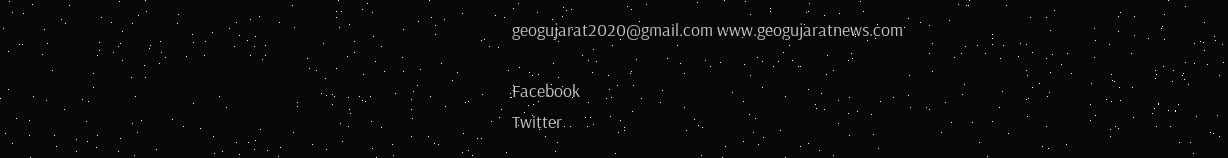geogujarat2020@gmail.com www.geogujaratnews.com

Facebook
Twitter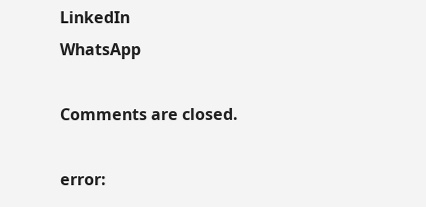LinkedIn
WhatsApp

Comments are closed.

error: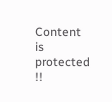Content is protected !!